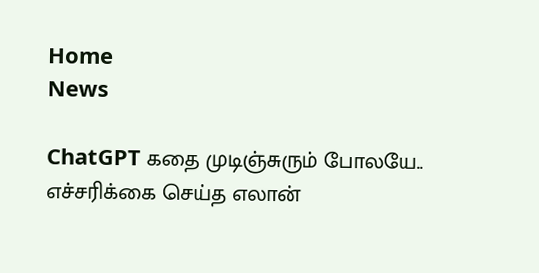Home
News

ChatGPT கதை முடிஞ்சுரும் போலயே.. எச்சரிக்கை செய்த எலான்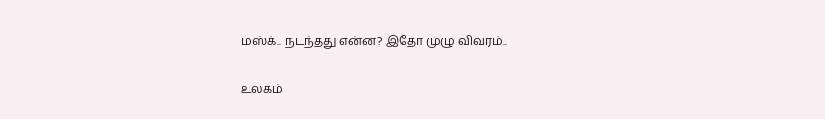மஸ்க்.. நடந்தது என்ன? இதோ முழு விவரம்..

உலகம்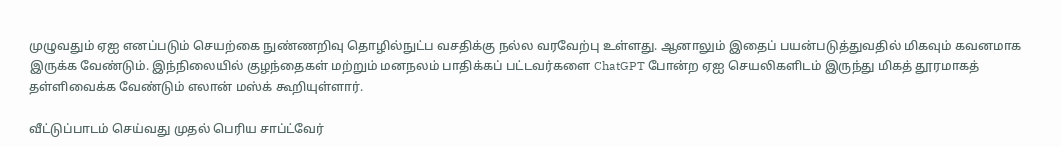முழுவதும் ஏஐ எனப்படும் செயற்கை நுண்ணறிவு தொழில்நுட்ப வசதிக்கு நல்ல வரவேற்பு உள்ளது. ஆனாலும் இதைப் பயன்படுத்துவதில் மிகவும் கவனமாக இருக்க வேண்டும். இந்நிலையில் குழந்தைகள் மற்றும் மனநலம் பாதிக்கப் பட்டவர்களை ChatGPT போன்ற ஏஐ செயலிகளிடம் இருந்து மிகத் தூரமாகத் தள்ளிவைக்க வேண்டும் எலான் மஸ்க் கூறியுள்ளார்.

வீட்டுப்பாடம் செய்வது முதல் பெரிய சாப்ட்வேர்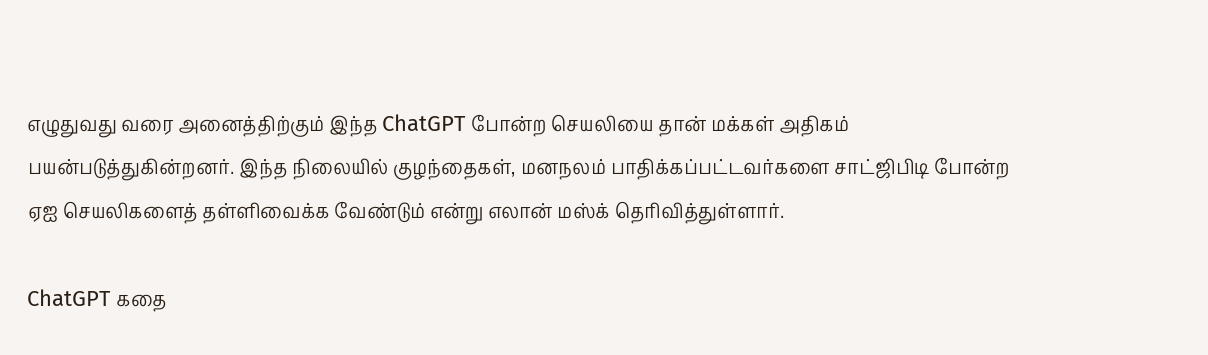எழுதுவது வரை அனைத்திற்கும் இந்த ChatGPT போன்ற செயலியை தான் மக்கள் அதிகம் பயன்படுத்துகின்றனர். இந்த நிலையில் குழந்தைகள், மனநலம் பாதிக்கப்பட்டவர்களை சாட்ஜிபிடி போன்ற ஏஐ செயலிகளைத் தள்ளிவைக்க வேண்டும் என்று எலான் மஸ்க் தெரிவித்துள்ளார்.

ChatGPT கதை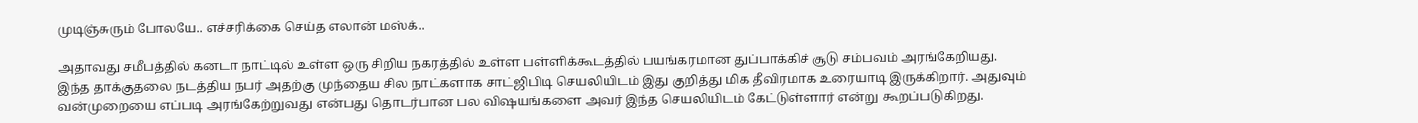முடிஞ்சுரும் போலயே.. எச்சரிக்கை செய்த எலான் மஸ்க்..

அதாவது சமீபத்தில் கனடா நாட்டில் உள்ள ஒரு சிறிய நகரத்தில் உள்ள பள்ளிக்கூடத்தில் பயங்கரமான துப்பாக்கிச் சூடு சம்பவம் அரங்கேறியது. இந்த தாக்குதலை நடத்திய நபர் அதற்கு முந்தைய சில நாட்களாக சாட்ஜிபிடி செயலியிடம் இது குறித்து மிக தீவிரமாக உரையாடி இருக்கிறார். அதுவும் வன்முறையை எப்படி அரங்கேற்றுவது என்பது தொடர்பான பல விஷயங்களை அவர் இந்த செயலியிடம் கேட்டுள்ளார் என்று கூறப்படுகிறது.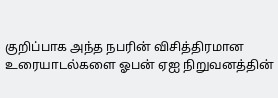குறிப்பாக அந்த நபரின் விசித்திரமான உரையாடல்களை ஓபன் ஏஐ நிறுவனத்தின்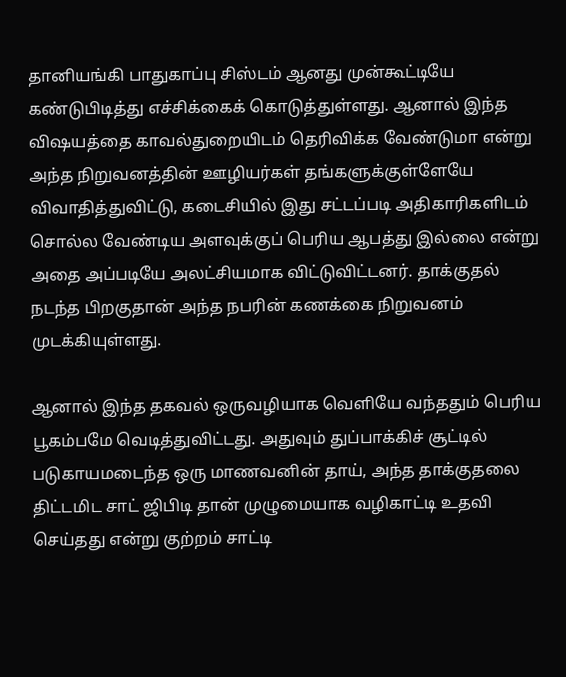தானியங்கி பாதுகாப்பு சிஸ்டம் ஆனது முன்கூட்டியே கண்டுபிடித்து எச்சிக்கைக் கொடுத்துள்ளது. ஆனால் இந்த விஷயத்தை காவல்துறையிடம் தெரிவிக்க வேண்டுமா என்று அந்த நிறுவனத்தின் ஊழியர்கள் தங்களுக்குள்ளேயே விவாதித்துவிட்டு, கடைசியில் இது சட்டப்படி அதிகாரிகளிடம் சொல்ல வேண்டிய அளவுக்குப் பெரிய ஆபத்து இல்லை என்று அதை அப்படியே அலட்சியமாக விட்டுவிட்டனர். தாக்குதல் நடந்த பிறகுதான் அந்த நபரின் கணக்கை நிறுவனம் முடக்கியுள்ளது.

ஆனால் இந்த தகவல் ஒருவழியாக வெளியே வந்ததும் பெரிய பூகம்பமே வெடித்துவிட்டது. அதுவும் துப்பாக்கிச் சூட்டில் படுகாயமடைந்த ஒரு மாணவனின் தாய், அந்த தாக்குதலை திட்டமிட சாட் ஜிபிடி தான் முழுமையாக வழிகாட்டி உதவி செய்தது என்று குற்றம் சாட்டி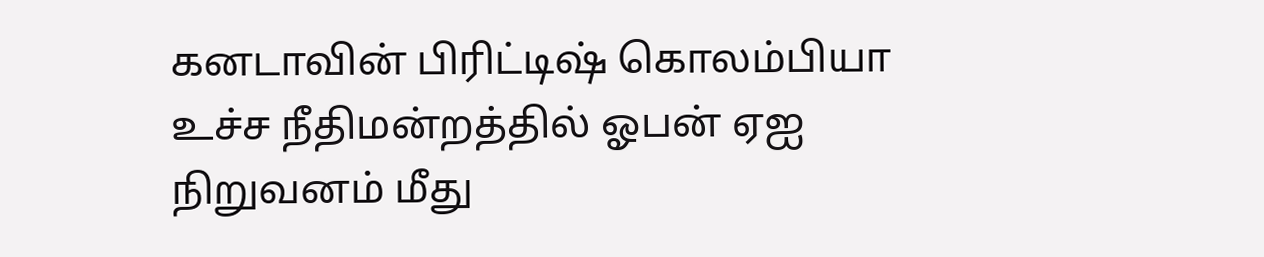கனடாவின் பிரிட்டிஷ் கொலம்பியா உச்ச நீதிமன்றத்தில் ஓபன் ஏஐ நிறுவனம் மீது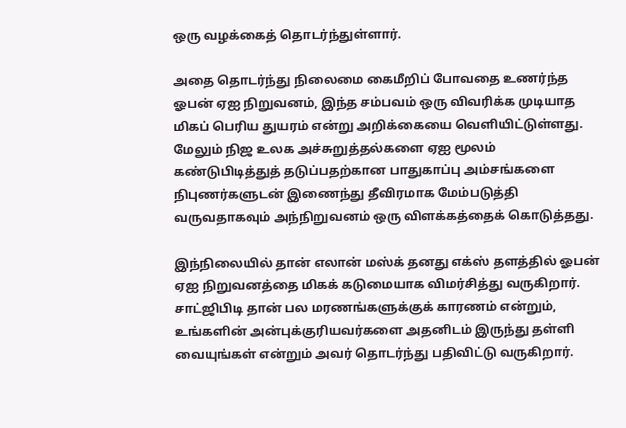ஒரு வழக்கைத் தொடர்ந்துள்ளார்.

அதை தொடர்ந்து நிலைமை கைமீறிப் போவதை உணர்ந்த ஓபன் ஏஐ நிறுவனம், இந்த சம்பவம் ஒரு விவரிக்க முடியாத மிகப் பெரிய துயரம் என்று அறிக்கையை வெளியிட்டுள்ளது. மேலும் நிஜ உலக அச்சுறுத்தல்களை ஏஐ மூலம் கண்டுபிடித்துத் தடுப்பதற்கான பாதுகாப்பு அம்சங்களை நிபுணர்களுடன் இணைந்து தீவிரமாக மேம்படுத்தி வருவதாகவும் அந்நிறுவனம் ஒரு விளக்கத்தைக் கொடுத்தது.

இந்நிலையில் தான் எலான் மஸ்க் தனது எக்ஸ் தளத்தில் ஓபன் ஏஐ நிறுவனத்தை மிகக் கடுமையாக விமர்சித்து வருகிறார். சாட்ஜிபிடி தான் பல மரணங்களுக்குக் காரணம் என்றும், உங்களின் அன்புக்குரியவர்களை அதனிடம் இருந்து தள்ளி வையுங்கள் என்றும் அவர் தொடர்ந்து பதிவிட்டு வருகிறார்.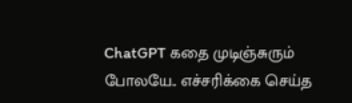ChatGPT கதை முடிஞ்சுரும் போலயே.. எச்சரிக்கை செய்த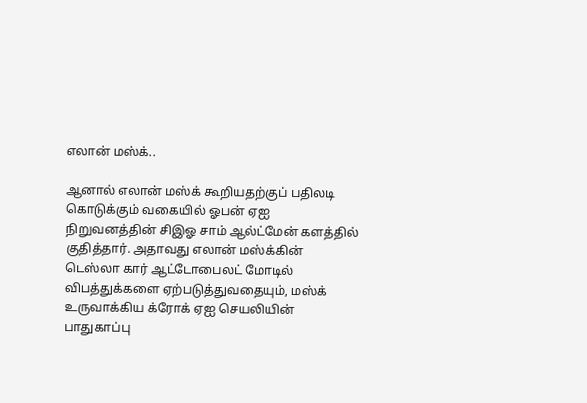எலான் மஸ்க்..

ஆனால் எலான் மஸ்க் கூறியதற்குப் பதிலடி கொடுக்கும் வகையில் ஓபன் ஏஐ நிறுவனத்தின் சிஇஓ சாம் ஆல்ட்மேன் களத்தில் குதித்தார். அதாவது எலான் மஸ்க்கின் டெஸ்லா கார் ஆட்டோபைலட் மோடில் விபத்துக்களை ஏற்படுத்துவதையும், மஸ்க் உருவாக்கிய க்ரோக் ஏஐ செயலியின் பாதுகாப்பு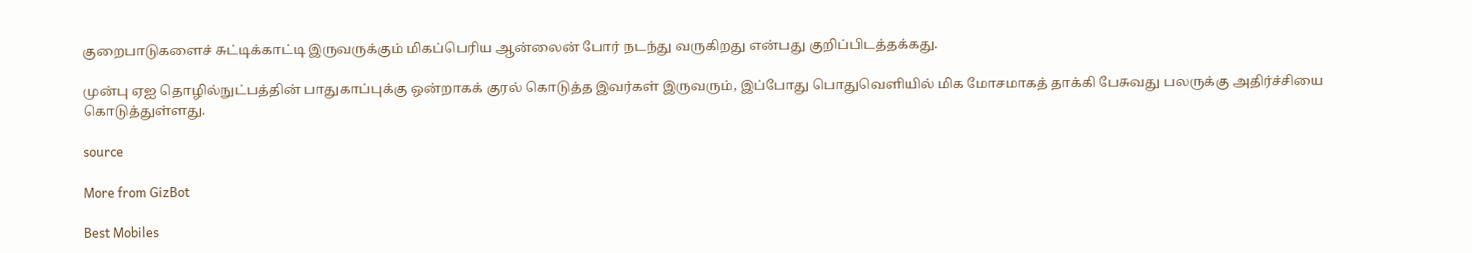குறைபாடுகளைச் சுட்டிக்காட்டி இருவருக்கும் மிகப்பெரிய ஆன்லைன் போர் நடந்து வருகிறது என்பது குறிப்பிடத்தக்கது.

முன்பு ஏஐ தொழில்நுட்பத்தின் பாதுகாப்புக்கு ஒன்றாகக் குரல் கொடுத்த இவர்கள் இருவரும், இப்போது பொதுவெளியில் மிக மோசமாகத் தாக்கி பேசுவது பலருக்கு அதிர்ச்சியை கொடுத்துள்ளது.

source

More from GizBot

Best Mobiles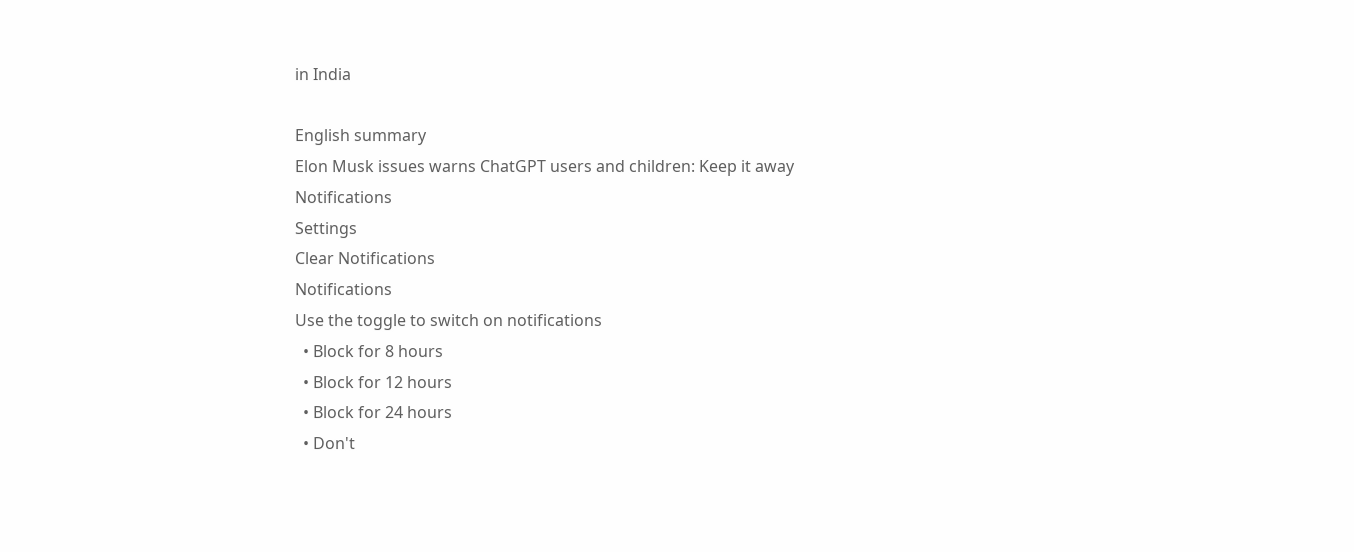in India

English summary
Elon Musk issues warns ChatGPT users and children: Keep it away
Notifications
Settings
Clear Notifications
Notifications
Use the toggle to switch on notifications
  • Block for 8 hours
  • Block for 12 hours
  • Block for 24 hours
  • Don't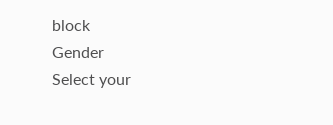block
Gender
Select your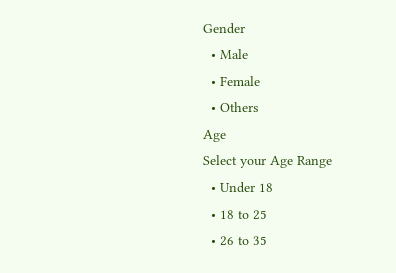Gender
  • Male
  • Female
  • Others
Age
Select your Age Range
  • Under 18
  • 18 to 25
  • 26 to 35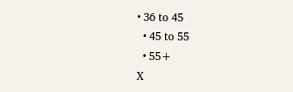• 36 to 45
  • 45 to 55
  • 55+
X